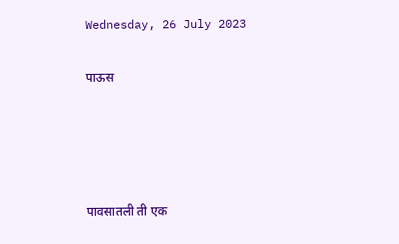Wednesday, 26 July 2023

पाऊस




पावसातली ती एक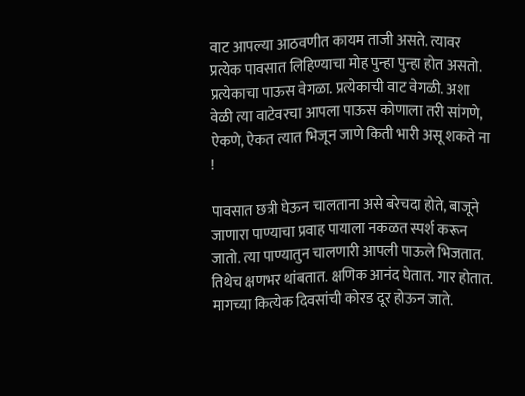वाट आपल्या आठवणीत कायम ताजी असते. त्यावर प्रत्येक पावसात लिहिण्याचा मोह पुन्हा पुन्हा होत असतो. प्रत्येकाचा पाऊस वेगळा. प्रत्येकाची वाट वेगळी. अशा वेळी त्या वाटेवरचा आपला पाऊस कोणाला तरी सांगणे, ऐकणे, ऐकत त्यात भिजून जाणे किती भारी असू शकते ना !

पावसात छत्री घेऊन चालताना असे बरेचदा होते, बाजूने जाणारा पाण्याचा प्रवाह पायाला नकळत स्पर्श करून जातो. त्या पाण्यातुन चालणारी आपली पाऊले भिजतात. तिथेच क्षणभर थांबतात. क्षणिक आनंद घेतात. गार होतात. मागच्या कित्येक दिवसांची कोरड दूर होऊन जाते.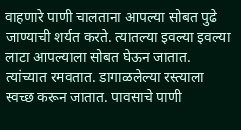वाहणारे पाणी चालताना आपल्या सोबत पुढे जाण्याची शर्यत करते. त्यातल्या इवल्या इवल्या लाटा आपल्याला सोबत घेऊन जातात. त्यांच्यात रमवतात. डागाळलेल्या रस्त्याला स्वच्छ करून जातात. पावसाचे पाणी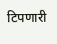टिपणारी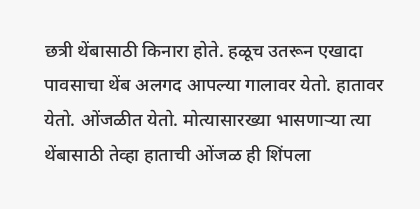छत्री थेंबासाठी किनारा होते. हळूच उतरून एखादा पावसाचा थेंब अलगद आपल्या गालावर येतो. हातावर येतो. ओंजळीत येतो. मोत्यासारख्या भासणाऱ्या त्या थेंबासाठी तेव्हा हाताची ओंजळ ही शिंपला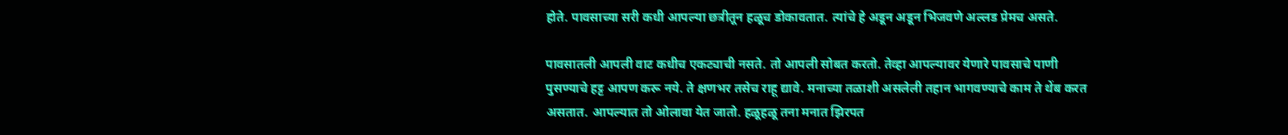होते. पावसाच्या सरी कधी आपल्या छत्रीतून हळूच डोकावतात. त्यांचे हे अडून अडून भिजवणे अल्लड प्रेमच असते.

पावसातली आपली वाट कधीच एकट्याची नसते. तो आपली सोबत करतो. तेव्हा आपल्यावर येणारे पावसाचे पाणी पुसण्याचे हट्ट आपण करू नये. ते क्षणभर तसेच राहू द्यावे. मनाच्या तळाशी असलेली तहान भागवण्याचे काम ते थेंब करत असतात. आपल्यात तो ओलावा येत जातो. हळूहळू तना मनात झिरपत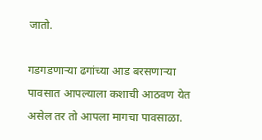जातो.

गडगडणाऱ्या ढगांच्या आड बरसणाऱ्या पावसात आपल्याला कशाची आठवण येत असेल तर तो आपला मागचा पावसाळा.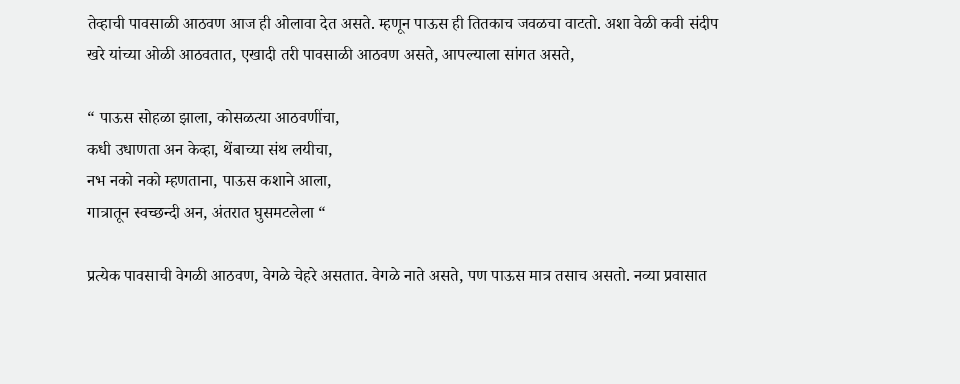तेव्हाची पावसाळी आठवण आज ही ओलावा देत असते. म्हणून पाऊस ही तितकाच जवळचा वाटतो. अशा वेळी कवी संदीप खरे यांच्या ओळी आठवतात, एखादी तरी पावसाळी आठवण असते, आपल्याला सांगत असते,

“ पाऊस सोहळा झाला, कोसळत्या आठवणींचा,
कधी उधाणता अन केव्हा, थेंबाच्या संथ लयीचा,
नभ नको नको म्हणताना, पाऊस कशाने आला,
गात्रातून स्वच्छन्दी अन, अंतरात घुसमटलेला “

प्रत्येक पावसाची वेगळी आठवण, वेगळे चेहरे असतात. वेगळे नाते असते, पण पाऊस मात्र तसाच असतो. नव्या प्रवासात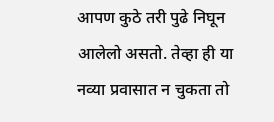आपण कुठे तरी पुढे निघून आलेलो असतो. तेव्हा ही या नव्या प्रवासात न चुकता तो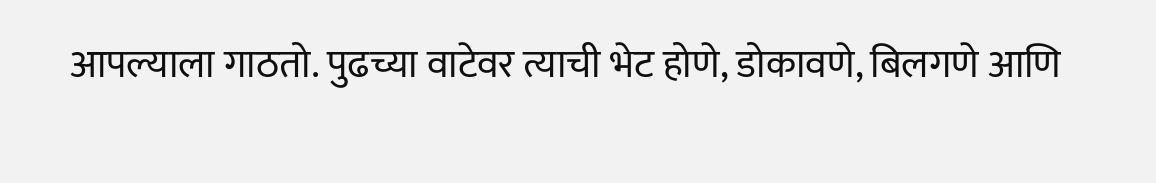आपल्याला गाठतो. पुढच्या वाटेवर त्याची भेट होणे, डोकावणे, बिलगणे आणि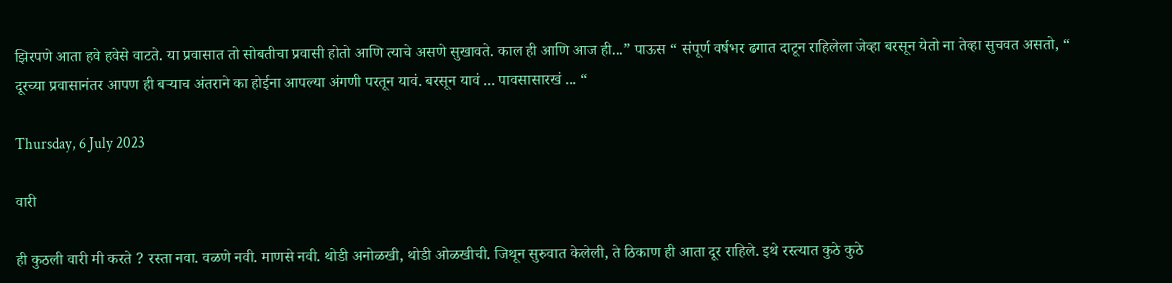झिरपणे आता हवे हवेसे वाटते. या प्रवासात तो सोबतीचा प्रवासी होतो आणि त्याचे असणे सुखावते. काल ही आणि आज ही...” पाऊस “ संपूर्ण वर्षभर ढगात दाटून राहिलेला जेव्हा बरसून येतो ना तेव्हा सुचवत असतो, “ दूरच्या प्रवासानंतर आपण ही बऱ्याच अंतराने का होईना आपल्या अंगणी परतून यावं. बरसून यावं ... पावसासारखं ... “

Thursday, 6 July 2023

वारी

ही कुठली वारी मी करते ? रस्ता नवा. वळणे नवी. माणसे नवी. थोडी अनोळखी, थोडी ओळखीची. जिथून सुरुवात केलेली, ते ठिकाण ही आता दूर राहिले. इथे रस्त्यात कुठे कुठे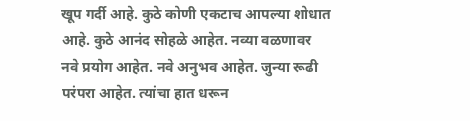खूप गर्दी आहे. कुठे कोणी एकटाच आपल्या शोधात आहे. कुठे आनंद सोहळे आहेत. नव्या वळणावर नवे प्रयोग आहेत. नवे अनुभव आहेत. जुन्या रूढी परंपरा आहेत. त्यांचा हात धरून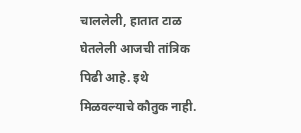चाललेली, हातात टाळ घेतलेली आजची तांत्रिक पिढी आहे. इथे मिळवल्याचे कौतुक नाही.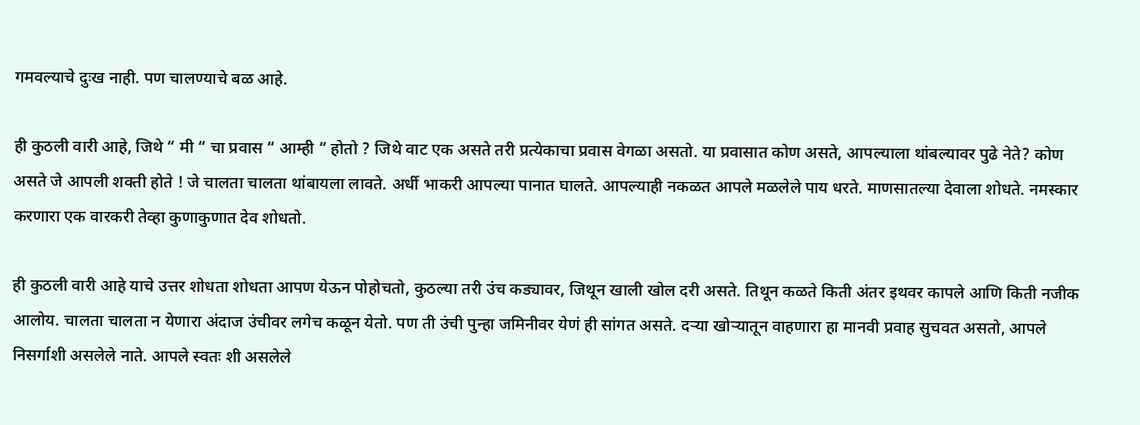गमवल्याचे दुःख नाही. पण चालण्याचे बळ आहे.

ही कुठली वारी आहे, जिथे “ मी “ चा प्रवास “ आम्ही “ होतो ? जिथे वाट एक असते तरी प्रत्येकाचा प्रवास वेगळा असतो. या प्रवासात कोण असते, आपल्याला थांबल्यावर पुढे नेते? कोण असते जे आपली शक्ती होते ! जे चालता चालता थांबायला लावते. अर्धी भाकरी आपल्या पानात घालते. आपल्याही नकळत आपले मळलेले पाय धरते. माणसातल्या देवाला शोधते. नमस्कार करणारा एक वारकरी तेव्हा कुणाकुणात देव शोधतो.

ही कुठली वारी आहे याचे उत्तर शोधता शोधता आपण येऊन पोहोचतो, कुठल्या तरी उंच कड्यावर, जिथून खाली खोल दरी असते. तिथून कळते किती अंतर इथवर कापले आणि किती नजीक आलोय. चालता चालता न येणारा अंदाज उंचीवर लगेच कळून येतो. पण ती उंची पुन्हा जमिनीवर येणं ही सांगत असते. दऱ्या खोऱ्यातून वाहणारा हा मानवी प्रवाह सुचवत असतो, आपले निसर्गाशी असलेले नाते. आपले स्वतः शी असलेले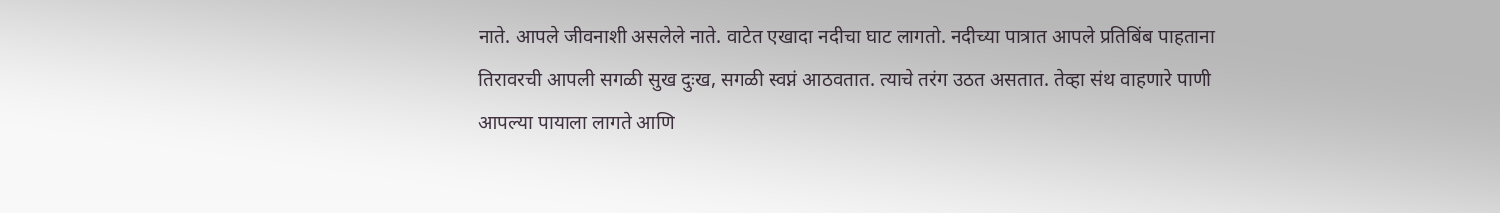नाते. आपले जीवनाशी असलेले नाते. वाटेत एखादा नदीचा घाट लागतो. नदीच्या पात्रात आपले प्रतिबिंब पाहताना तिरावरची आपली सगळी सुख दुःख, सगळी स्वप्नं आठवतात. त्याचे तरंग उठत असतात. तेव्हा संथ वाहणारे पाणी आपल्या पायाला लागते आणि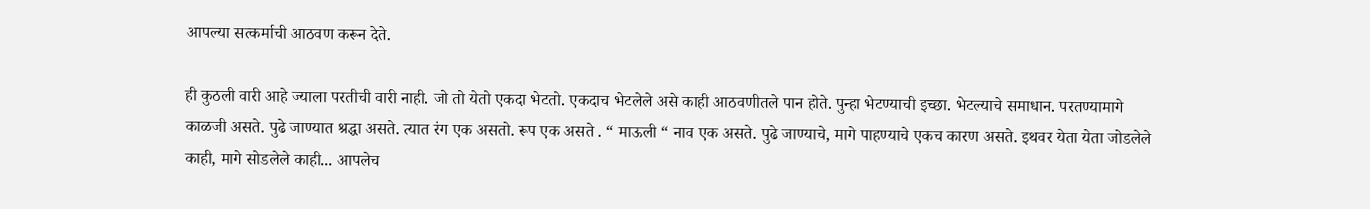आपल्या सत्कर्माची आठवण करून देते.

ही कुठली वारी आहे ज्याला परतीची वारी नाही. जो तो येतो एकदा भेटतो. एकदाच भेटलेले असे काही आठवणीतले पान होते. पुन्हा भेटण्याची इच्छा. भेटल्याचे समाधान. परतण्यामागे काळजी असते. पुढे जाण्यात श्रद्धा असते. त्यात रंग एक असतो. रूप एक असते . “ माऊली “ नाव एक असते. पुढे जाण्याचे, मागे पाहण्याचे एकच कारण असते. इथवर येता येता जोडलेले काही, मागे सोडलेले काही... आपलेच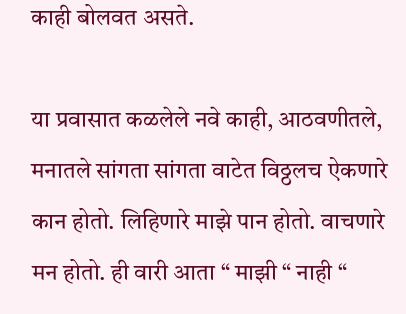काही बोलवत असते.

या प्रवासात कळलेले नवे काही, आठवणीतले, मनातले सांगता सांगता वाटेत विठ्ठलच ऐकणारे कान होतो. लिहिणारे माझे पान होतो. वाचणारे मन होतो. ही वारी आता “ माझी “ नाही “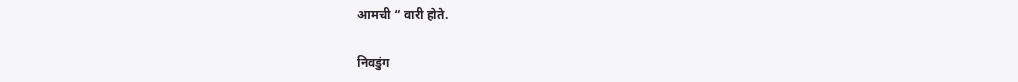आमची “ वारी होते.

निवडुंग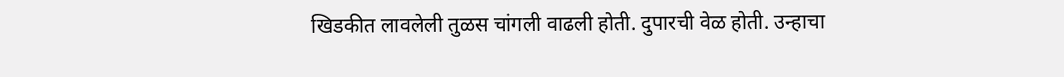खिडकीत लावलेली तुळस चांगली वाढली होती. दुपारची वेळ होती. उन्हाचा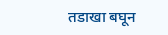तडाखा बघून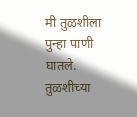मी तुळशीला पुन्हा पाणी घातले. तुळशीच्या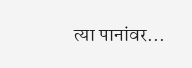त्या पानांवर...